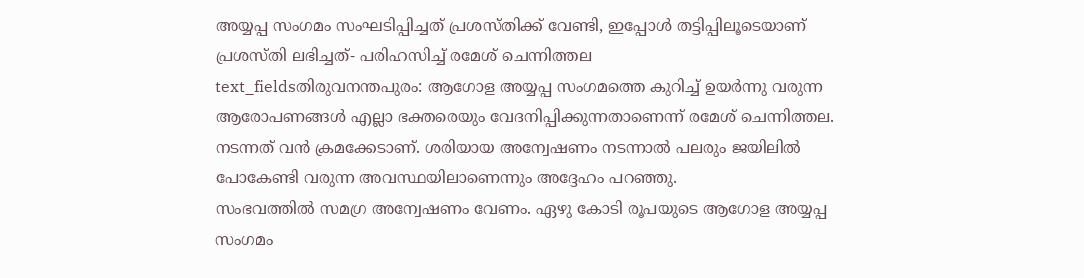അയ്യപ്പ സംഗമം സംഘടിപ്പിച്ചത് പ്രശസ്തിക്ക് വേണ്ടി, ഇപ്പോൾ തട്ടിപ്പിലൂടെയാണ് പ്രശസ്തി ലഭിച്ചത്- പരിഹസിച്ച് രമേശ് ചെന്നിത്തല
text_fieldsതിരുവനന്തപുരം: ആഗോള അയ്യപ്പ സംഗമത്തെ കുറിച്ച് ഉയർന്നു വരുന്ന ആരോപണങ്ങൾ എല്ലാ ഭക്തരെയും വേദനിപ്പിക്കുന്നതാണെന്ന് രമേശ് ചെന്നിത്തല. നടന്നത് വൻ ക്രമക്കേടാണ്. ശരിയായ അന്വേഷണം നടന്നാൽ പലരും ജയിലിൽ പോകേണ്ടി വരുന്ന അവസ്ഥയിലാണെന്നും അദ്ദേഹം പറഞ്ഞു.
സംഭവത്തിൽ സമഗ്ര അന്വേഷണം വേണം. ഏഴു കോടി രൂപയുടെ ആഗോള അയ്യപ്പ സംഗമം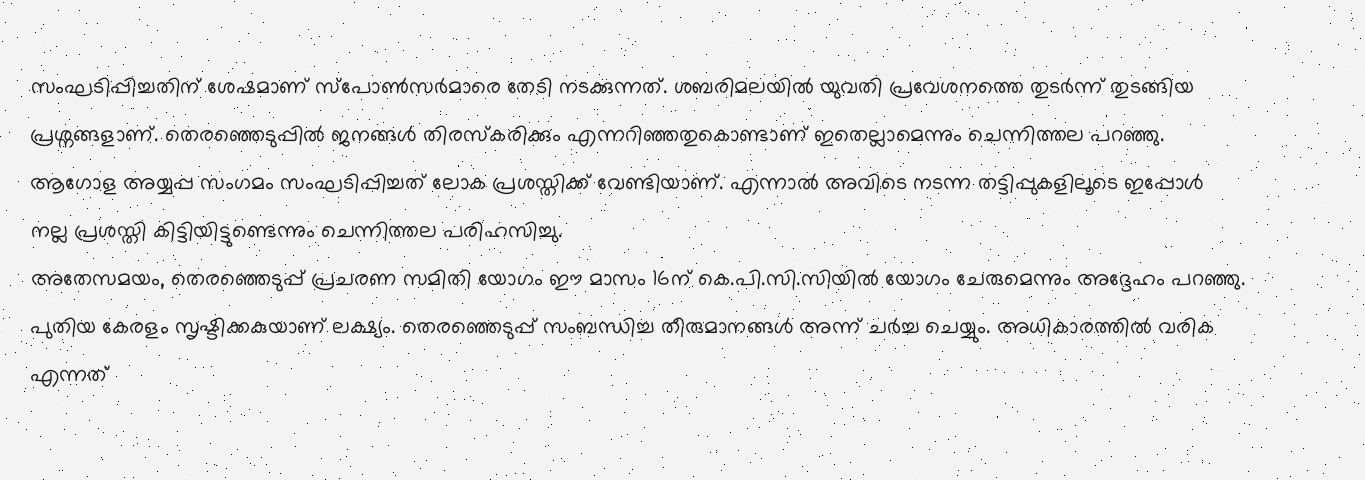സംഘടിപ്പിച്ചതിന് ശേഷമാണ് സ്പോൺസർമാരെ തേടി നടക്കുന്നത്. ശബരിമലയിൽ യുവതി പ്രവേശനത്തെ തുടർന്ന് തുടങ്ങിയ പ്രശ്നങ്ങളാണ്. തെരഞ്ഞെടുപ്പിൽ ജനങ്ങൾ തിരസ്കരിക്കും എന്നറിഞ്ഞതുകൊണ്ടാണ് ഇതെല്ലാമെന്നും ചെന്നിത്തല പറഞ്ഞു.
ആഗോള അയ്യപ്പ സംഗമം സംഘടിപ്പിച്ചത് ലോക പ്രശസ്തിക്ക് വേണ്ടിയാണ്. എന്നാൽ അവിടെ നടന്ന തട്ടിപ്പുകളിലൂടെ ഇപ്പോൾ നല്ല പ്രശസ്തി കിട്ടിയിട്ടുണ്ടെന്നും ചെന്നിത്തല പരിഹസിച്ചു.
അതേസമയം, തെരഞ്ഞെടുപ്പ് പ്രചരണ സമിതി യോഗം ഈ മാസം 16ന് കെ.പി.സി.സിയിൽ യോഗം ചേരുമെന്നും അദ്ദേഹം പറഞ്ഞു. പുതിയ കേരളം സൃഷ്ടിക്കകുയാണ് ലക്ഷ്യം. തെരഞ്ഞെടുപ്പ് സംബന്ധിച്ച തീരുമാനങ്ങൾ അന്ന് ചർച്ച ചെയ്യും. അധികാരത്തിൽ വരിക എന്നത്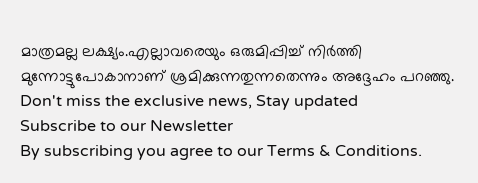മാത്രമല്ല ലക്ഷ്യം.എല്ലാവരെയും ഒരുമിപ്പിച്ച് നിർത്തി മുന്നോട്ടുപോകാനാണ് ശ്രമിക്കുന്നതുന്നതെന്നും അദ്ദേഹം പറഞ്ഞു.
Don't miss the exclusive news, Stay updated
Subscribe to our Newsletter
By subscribing you agree to our Terms & Conditions.